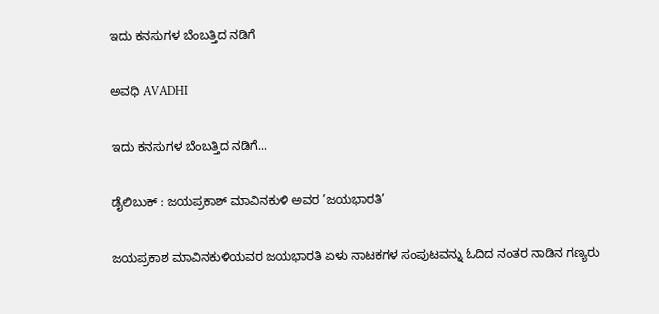ಇದು ಕನಸುಗಳ ಬೆಂಬತ್ತಿದ ನಡಿಗೆ‍

ಅವಧಿ AVADHI

ಇದು ಕನಸುಗಳ ಬೆಂಬತ್ತಿದ ನಡಿಗೆ...

ಡೈಲಿಬುಕ್ : ಜಯಪ್ರಕಾಶ್ ಮಾವಿನಕುಳಿ ಅವರ ’ಜಯಭಾರತಿ’

ಜಯಪ್ರಕಾಶ ಮಾವಿನಕುಳಿಯವರ ಜಯಭಾರತಿ ಏಳು ನಾಟಕಗಳ ಸಂಪುಟವನ್ನು ಓದಿದ ನಂತರ ನಾಡಿನ ಗಣ್ಯರು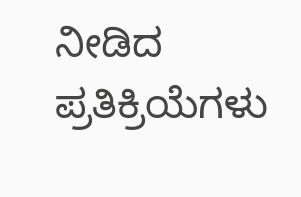ನೀಡಿದ ಪ್ರತಿಕ್ರಿಯೆಗಳು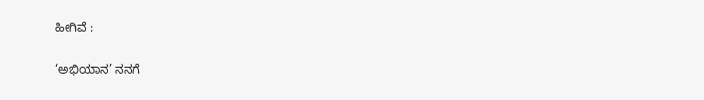ಹೀಗಿವೆ :

‘ಅಭಿಯಾನ’ ನನಗೆ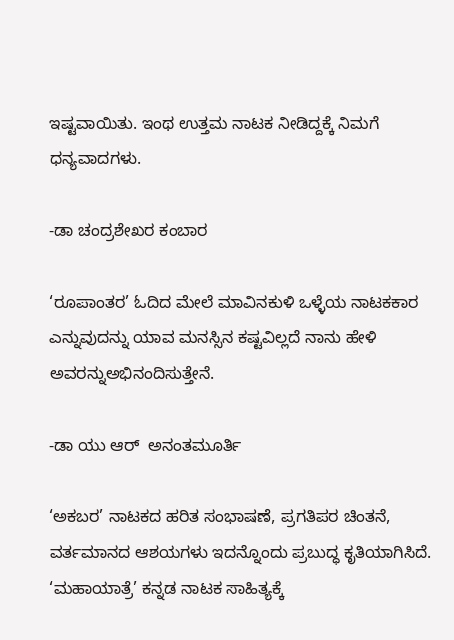ಇಷ್ಟವಾಯಿತು. ಇಂಥ ಉತ್ತಮ ನಾಟಕ ನೀಡಿದ್ದಕ್ಕೆ ನಿಮಗೆ ಧನ್ಯವಾದಗಳು.

-ಡಾ ಚಂದ್ರಶೇಖರ ಕಂಬಾರ

‘ರೂಪಾಂತರ’ ಓದಿದ ಮೇಲೆ ಮಾವಿನಕುಳಿ ಒಳ್ಳೆಯ ನಾಟಕಕಾರ ಎನ್ನುವುದನ್ನು ಯಾವ ಮನಸ್ಸಿನ ಕಷ್ಟವಿಲ್ಲದೆ ನಾನು ಹೇಳಿ ಅವರನ್ನುಅಭಿನಂದಿಸುತ್ತೇನೆ.

-ಡಾ ಯು ಆರ್  ಅನಂತಮೂರ್ತಿ

‘ಅಕಬರ’ ನಾಟಕದ ಹರಿತ ಸಂಭಾಷಣೆ, ಪ್ರಗತಿಪರ ಚಿಂತನೆ, ವರ್ತಮಾನದ ಆಶಯಗಳು ಇದನ್ನೊಂದು ಪ್ರಬುದ್ಧ ಕೃತಿಯಾಗಿಸಿದೆ. ‘ಮಹಾಯಾತ್ರೆ’ ಕನ್ನಡ ನಾಟಕ ಸಾಹಿತ್ಯಕ್ಕೆ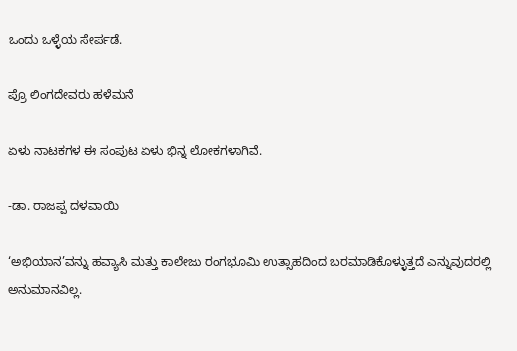ಒಂದು ಒಳ್ಳೆಯ ಸೇರ್ಪಡೆ.

ಪ್ರೊ ಲಿಂಗದೇವರು ಹಳೆಮನೆ

ಏಳು ನಾಟಕಗಳ ಈ ಸಂಪುಟ ಏಳು ಭಿನ್ನ ಲೋಕಗಳಾಗಿವೆ.

-ಡಾ. ರಾಜಪ್ಪ ದಳವಾಯಿ

‘ಅಭಿಯಾನ’ವನ್ನು ಹವ್ಯಾಸಿ ಮತ್ತು ಕಾಲೇಜು ರಂಗಭೂಮಿ ಉತ್ಸಾಹದಿಂದ ಬರಮಾಡಿಕೊಳ್ಳುತ್ತದೆ ಎನ್ನುವುದರಲ್ಲಿ ಅನುಮಾನವಿಲ್ಲ.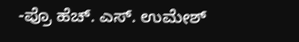-ಪ್ರೊ ಹೆಚ್. ಎಸ್. ಉಮೇಶ್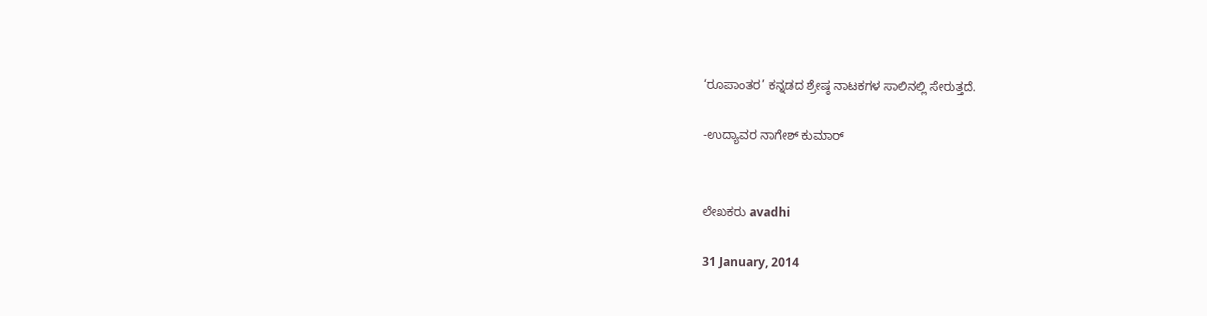‘ರೂಪಾಂತರ’ ಕನ್ನಡದ ಶ್ರೇಷ್ಠ ನಾಟಕಗಳ ಸಾಲಿನಲ್ಲಿ ಸೇರುತ್ತದೆ.

-ಉದ್ಯಾವರ ನಾಗೇಶ್ ಕುಮಾರ್


ಲೇಖಕರು avadhi

31 January, 2014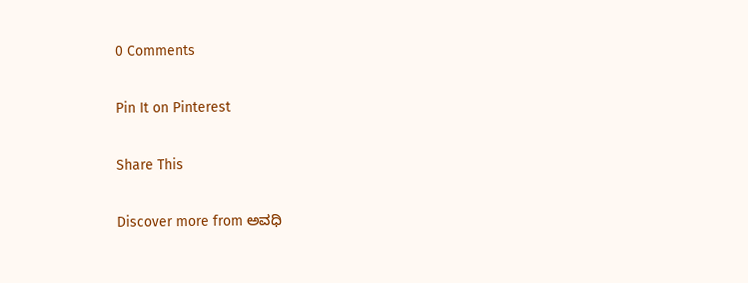0 Comments

Pin It on Pinterest

Share This

Discover more from ಅವಧಿ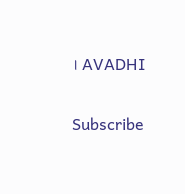। AVADHI

Subscribe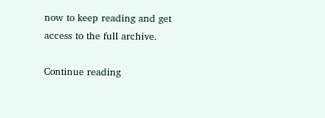now to keep reading and get access to the full archive.

Continue reading